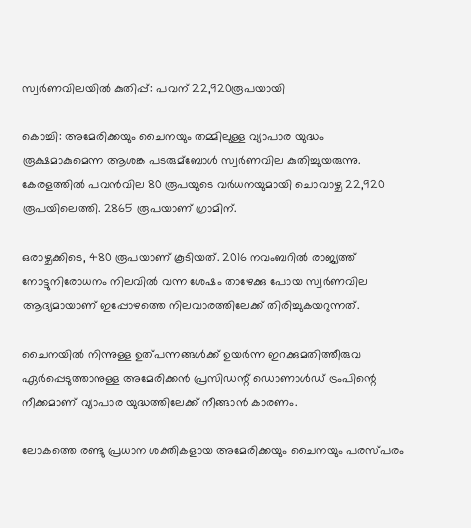സ്വര്‍ണവിലയില്‍ കുതിപ്പ്: പവന് 22,920രൂപയായി

കൊച്ചി: അമേരിക്കയും ചൈനയും തമ്മിലുള്ള വ്യാപാര യുദ്ധം രൂക്ഷമാകുമെന്ന ആശങ്ക പടരുമ്‌ബോള്‍ സ്വര്‍ണവില കുതിച്ചുയരുന്നു. കേരളത്തില്‍ പവന്‍വില 80 രൂപയുടെ വര്‍ധനയുമായി ചൊവാഴ്ച 22,920 രൂപയിലെത്തി. 2865 രൂപയാണ് ഗ്രാമിന്.

ഒരാഴ്ചക്കിടെ, 480 രൂപയാണ് കൂടിയത്. 2016 നവംബറില്‍ രാജ്യത്ത് നോട്ടുനിരോധനം നിലവില്‍ വന്ന ശേഷം താഴേക്കു പോയ സ്വര്‍ണവില ആദ്യമായാണ് ഇപ്പോഴത്തെ നിലവാരത്തിലേക്ക് തിരിച്ചുകയറുന്നത്.

ചൈനയില്‍ നിന്നുള്ള ഉത്പന്നങ്ങള്‍ക്ക് ഉയര്‍ന്ന ഇറക്കുമതിത്തീരുവ ഏര്‍പ്പെടുത്താനുള്ള അമേരിക്കന്‍ പ്രസിഡന്റ് ഡൊണാള്‍ഡ് ട്രംപിന്റെ നീക്കമാണ് വ്യാപാര യുദ്ധത്തിലേക്ക് നീങ്ങാന്‍ കാരണം.

ലോകത്തെ രണ്ടു പ്രധാന ശക്തികളായ അമേരിക്കയും ചൈനയും പരസ്പരം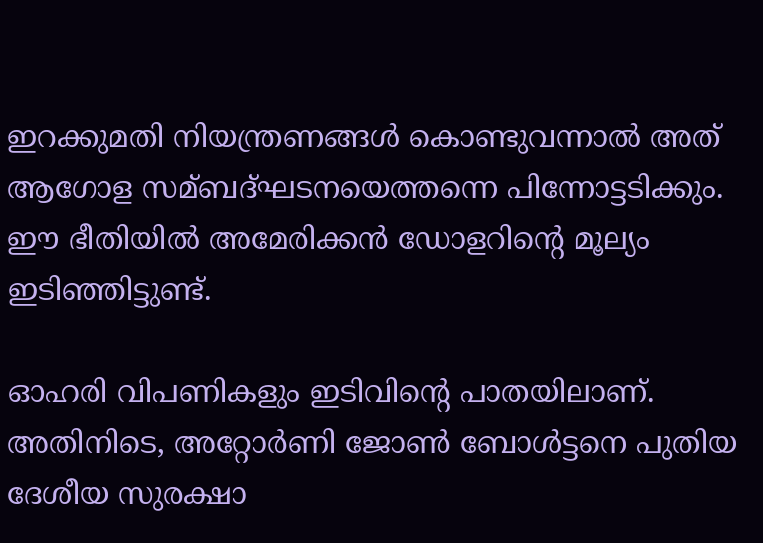ഇറക്കുമതി നിയന്ത്രണങ്ങള്‍ കൊണ്ടുവന്നാല്‍ അത് ആഗോള സമ്ബദ്ഘടനയെത്തന്നെ പിന്നോട്ടടിക്കും. ഈ ഭീതിയില്‍ അമേരിക്കന്‍ ഡോളറിന്റെ മൂല്യം ഇടിഞ്ഞിട്ടുണ്ട്.

ഓഹരി വിപണികളും ഇടിവിന്റെ പാതയിലാണ്. അതിനിടെ, അറ്റോര്‍ണി ജോണ്‍ ബോള്‍ട്ടനെ പുതിയ ദേശീയ സുരക്ഷാ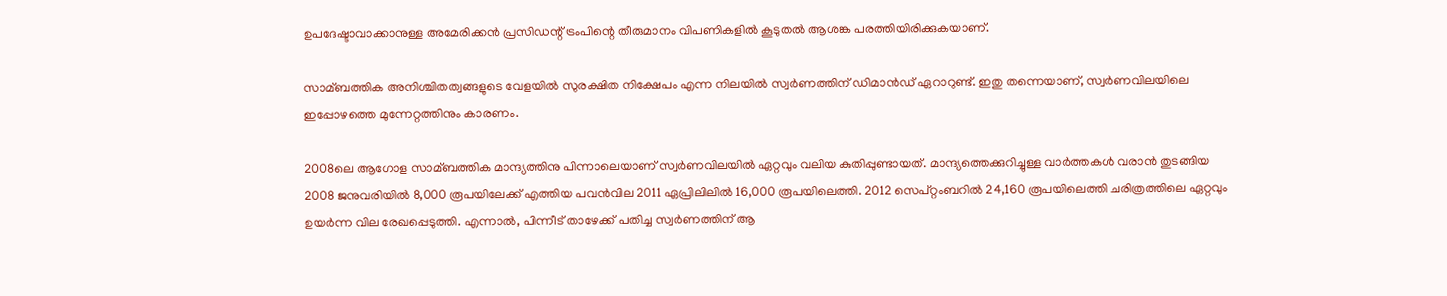ഉപദേഷ്ടാവാക്കാനുള്ള അമേരിക്കന്‍ പ്രസിഡന്റ് ട്രംപിന്റെ തീരുമാനം വിപണികളില്‍ കൂടുതല്‍ ആശങ്ക പരത്തിയിരിക്കുകയാണ്.

സാമ്ബത്തിക അനിശ്ചിതത്വങ്ങളുടെ വേളയില്‍ സുരക്ഷിത നിക്ഷേപം എന്ന നിലയില്‍ സ്വര്‍ണത്തിന് ഡിമാന്‍ഡ് ഏറാറുണ്ട്. ഇതു തന്നെയാണ്, സ്വര്‍ണവിലയിലെ ഇപ്പോഴത്തെ മുന്നേറ്റത്തിനും കാരണം.

2008ലെ ആഗോള സാമ്ബത്തിക മാന്ദ്യത്തിനു പിന്നാലെയാണ് സ്വര്‍ണവിലയില്‍ ഏറ്റവും വലിയ കുതിപ്പുണ്ടായത്. മാന്ദ്യത്തെക്കുറിച്ചുള്ള വാര്‍ത്തകള്‍ വരാന്‍ തുടങ്ങിയ 2008 ജനുവരിയില്‍ 8,000 രൂപയിലേക്ക് എത്തിയ പവന്‍വില 2011 ഏപ്രിലിലില്‍ 16,000 രൂപയിലെത്തി. 2012 സെപ്റ്റംബറില്‍ 24,160 രൂപയിലെത്തി ചരിത്രത്തിലെ ഏറ്റവും ഉയര്‍ന്ന വില രേഖപ്പെടുത്തി. എന്നാല്‍, പിന്നീട് താഴേക്ക് പതിച്ച സ്വര്‍ണത്തിന് ആ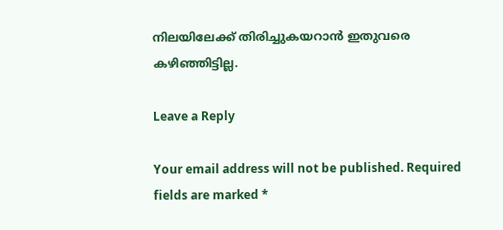നിലയിലേക്ക് തിരിച്ചുകയറാന്‍ ഇതുവരെ കഴിഞ്ഞിട്ടില്ല.

Leave a Reply

Your email address will not be published. Required fields are marked *